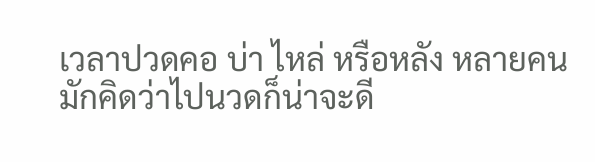เวลาปวดคอ บ่า ไหล่ หรือหลัง หลายคนมักคิดว่าไปนวดก็น่าจะดี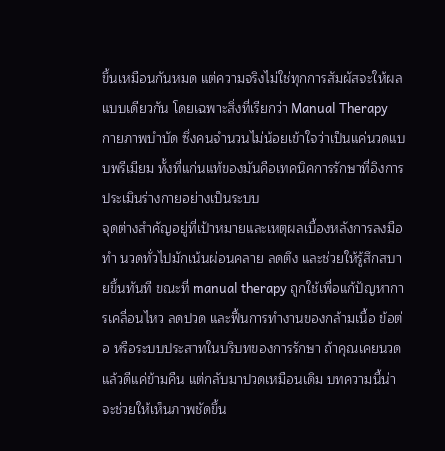ขึ้นเหมือนกันหมด แต่ความจริงไม่ใช่ทุกการสัมผัสจะให้ผลแบบเดียวกัน โดยเฉพาะสิ่งที่เรียกว่า Manual Therapy กายภาพบำบัด ซึ่งคนจำนวนไม่น้อยเข้าใจว่าเป็นแค่นวดแบบพรีเมียม ทั้งที่แก่นแท้ของมันคือเทคนิคการรักษาที่อิงการประเมินร่างกายอย่างเป็นระบบ
จุดต่างสำคัญอยู่ที่เป้าหมายและเหตุผลเบื้องหลังการลงมือทำ นวดทั่วไปมักเน้นผ่อนคลาย ลดตึง และช่วยให้รู้สึกสบายขึ้นทันที ขณะที่ manual therapy ถูกใช้เพื่อแก้ปัญหาการเคลื่อนไหว ลดปวด และฟื้นการทำงานของกล้ามเนื้อ ข้อต่อ หรือระบบประสาทในบริบทของการรักษา ถ้าคุณเคยนวดแล้วดีแค่ข้ามคืน แต่กลับมาปวดเหมือนเดิม บทความนี้น่าจะช่วยให้เห็นภาพชัดขึ้น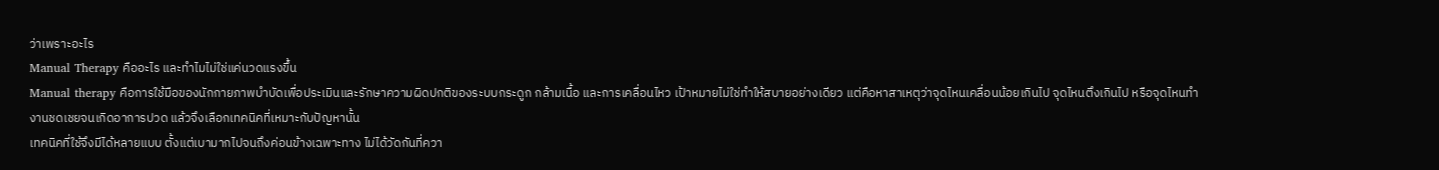ว่าเพราะอะไร
Manual Therapy คืออะไร และทำไมไม่ใช่แค่นวดแรงขึ้น
Manual therapy คือการใช้มือของนักกายภาพบำบัดเพื่อประเมินและรักษาความผิดปกติของระบบกระดูก กล้ามเนื้อ และการเคลื่อนไหว เป้าหมายไม่ใช่ทำให้สบายอย่างเดียว แต่คือหาสาเหตุว่าจุดไหนเคลื่อนน้อยเกินไป จุดไหนตึงเกินไป หรือจุดไหนทำงานชดเชยจนเกิดอาการปวด แล้วจึงเลือกเทคนิคที่เหมาะกับปัญหานั้น
เทคนิคที่ใช้จึงมีได้หลายแบบ ตั้งแต่เบามากไปจนถึงค่อนข้างเฉพาะทาง ไม่ได้วัดกันที่ควา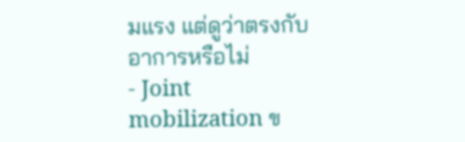มแรง แต่ดูว่าตรงกับอาการหรือไม่
- Joint mobilization ข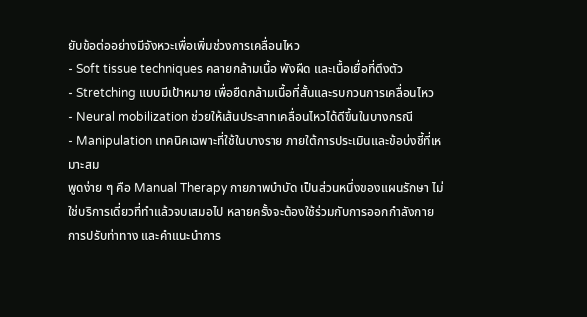ยับข้อต่ออย่างมีจังหวะเพื่อเพิ่มช่วงการเคลื่อนไหว
- Soft tissue techniques คลายกล้ามเนื้อ พังผืด และเนื้อเยื่อที่ตึงตัว
- Stretching แบบมีเป้าหมาย เพื่อยืดกล้ามเนื้อที่สั้นและรบกวนการเคลื่อนไหว
- Neural mobilization ช่วยให้เส้นประสาทเคลื่อนไหวได้ดีขึ้นในบางกรณี
- Manipulation เทคนิคเฉพาะที่ใช้ในบางราย ภายใต้การประเมินและข้อบ่งชี้ที่เหมาะสม
พูดง่าย ๆ คือ Manual Therapy กายภาพบำบัด เป็นส่วนหนึ่งของแผนรักษา ไม่ใช่บริการเดี่ยวที่ทำแล้วจบเสมอไป หลายครั้งจะต้องใช้ร่วมกับการออกกำลังกาย การปรับท่าทาง และคำแนะนำการ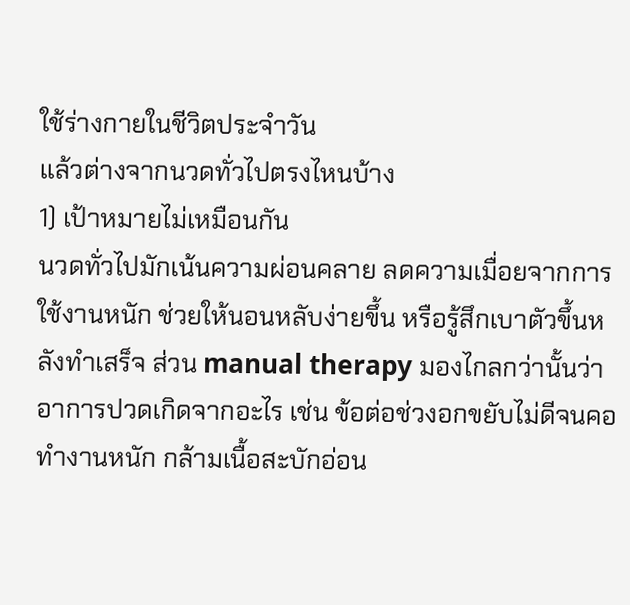ใช้ร่างกายในชีวิตประจำวัน
แล้วต่างจากนวดทั่วไปตรงไหนบ้าง
1) เป้าหมายไม่เหมือนกัน
นวดทั่วไปมักเน้นความผ่อนคลาย ลดความเมื่อยจากการใช้งานหนัก ช่วยให้นอนหลับง่ายขึ้น หรือรู้สึกเบาตัวขึ้นหลังทำเสร็จ ส่วน manual therapy มองไกลกว่านั้นว่าอาการปวดเกิดจากอะไร เช่น ข้อต่อช่วงอกขยับไม่ดีจนคอทำงานหนัก กล้ามเนื้อสะบักอ่อน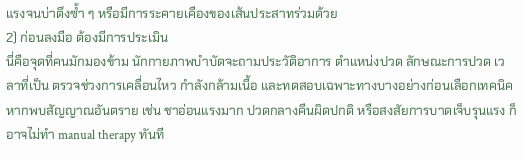แรงจนบ่าตึงซ้ำ ๆ หรือมีการระคายเคืองของเส้นประสาทร่วมด้วย
2) ก่อนลงมือ ต้องมีการประเมิน
นี่คือจุดที่คนมักมองข้าม นักกายภาพบำบัดจะถามประวัติอาการ ตำแหน่งปวด ลักษณะการปวด เวลาที่เป็น ตรวจช่วงการเคลื่อนไหว กำลังกล้ามเนื้อ และทดสอบเฉพาะทางบางอย่างก่อนเลือกเทคนิค หากพบสัญญาณอันตราย เช่น ชาอ่อนแรงมาก ปวดกลางคืนผิดปกติ หรือสงสัยการบาดเจ็บรุนแรง ก็อาจไม่ทำ manual therapy ทันที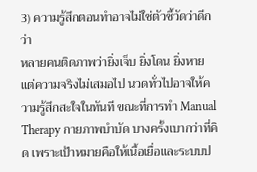3) ความรู้สึกตอนทำอาจไม่ใช่ตัวชี้วัดว่าดีกว่า
หลายคนติดภาพว่ายิ่งเจ็บ ยิ่งโดน ยิ่งหาย แต่ความจริงไม่เสมอไป นวดทั่วไปอาจให้ความรู้สึกสะใจในทันที ขณะที่การทำ Manual Therapy กายภาพบำบัด บางครั้งเบากว่าที่คิด เพราะเป้าหมายคือให้เนื้อเยื่อและระบบป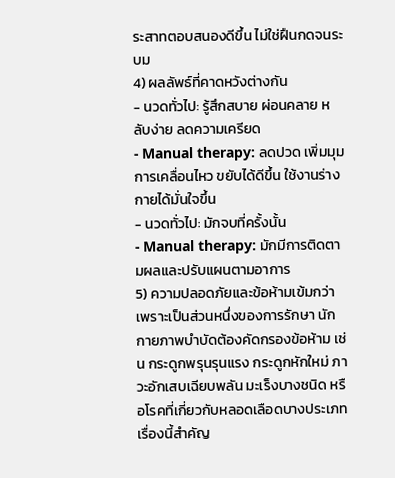ระสาทตอบสนองดีขึ้น ไม่ใช่ฝืนกดจนระบม
4) ผลลัพธ์ที่คาดหวังต่างกัน
- นวดทั่วไป: รู้สึกสบาย ผ่อนคลาย หลับง่าย ลดความเครียด
- Manual therapy: ลดปวด เพิ่มมุมการเคลื่อนไหว ขยับได้ดีขึ้น ใช้งานร่างกายได้มั่นใจขึ้น
- นวดทั่วไป: มักจบที่ครั้งนั้น
- Manual therapy: มักมีการติดตามผลและปรับแผนตามอาการ
5) ความปลอดภัยและข้อห้ามเข้มกว่า
เพราะเป็นส่วนหนึ่งของการรักษา นักกายภาพบำบัดต้องคัดกรองข้อห้าม เช่น กระดูกพรุนรุนแรง กระดูกหักใหม่ ภาวะอักเสบเฉียบพลัน มะเร็งบางชนิด หรือโรคที่เกี่ยวกับหลอดเลือดบางประเภท เรื่องนี้สำคัญ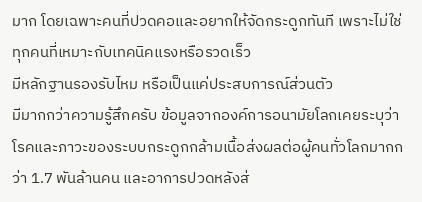มาก โดยเฉพาะคนที่ปวดคอและอยากให้จัดกระดูกทันที เพราะไม่ใช่ทุกคนที่เหมาะกับเทคนิคแรงหรือรวดเร็ว
มีหลักฐานรองรับไหม หรือเป็นแค่ประสบการณ์ส่วนตัว
มีมากกว่าความรู้สึกครับ ข้อมูลจากองค์การอนามัยโลกเคยระบุว่าโรคและภาวะของระบบกระดูกกล้ามเนื้อส่งผลต่อผู้คนทั่วโลกมากกว่า 1.7 พันล้านคน และอาการปวดหลังส่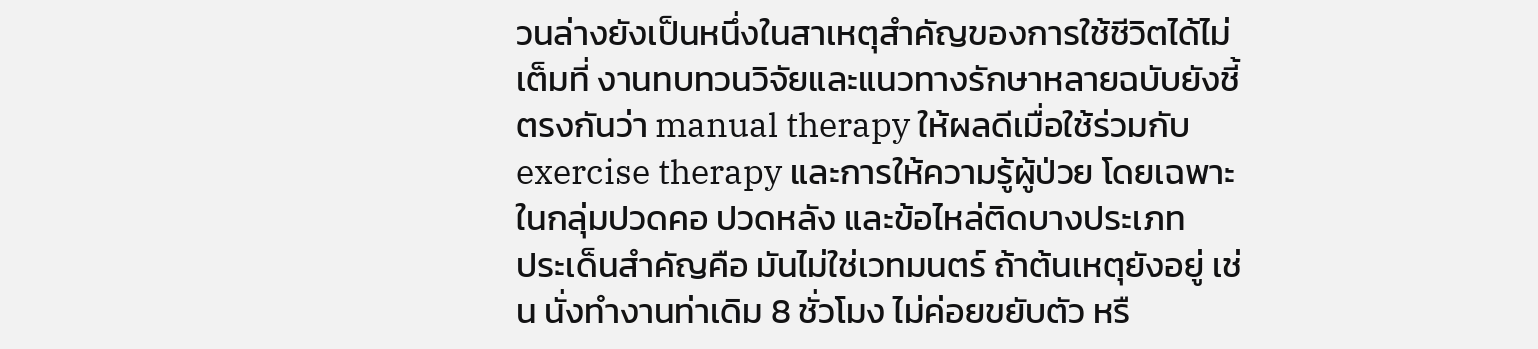วนล่างยังเป็นหนึ่งในสาเหตุสำคัญของการใช้ชีวิตได้ไม่เต็มที่ งานทบทวนวิจัยและแนวทางรักษาหลายฉบับยังชี้ตรงกันว่า manual therapy ให้ผลดีเมื่อใช้ร่วมกับ exercise therapy และการให้ความรู้ผู้ป่วย โดยเฉพาะในกลุ่มปวดคอ ปวดหลัง และข้อไหล่ติดบางประเภท
ประเด็นสำคัญคือ มันไม่ใช่เวทมนตร์ ถ้าต้นเหตุยังอยู่ เช่น นั่งทำงานท่าเดิม 8 ชั่วโมง ไม่ค่อยขยับตัว หรื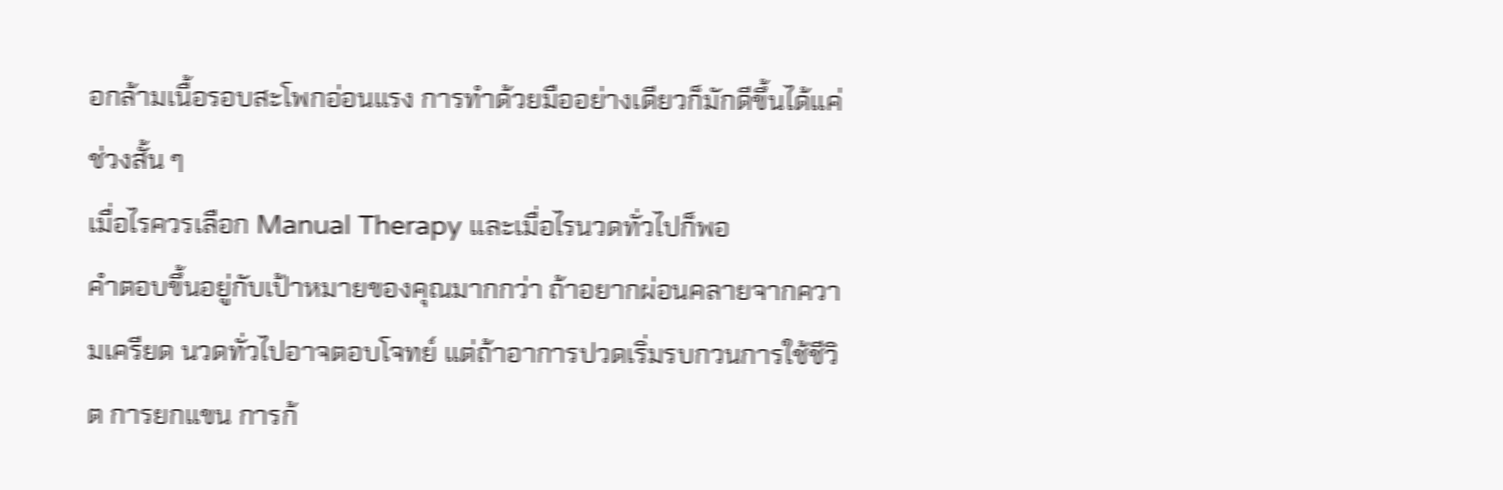อกล้ามเนื้อรอบสะโพกอ่อนแรง การทำด้วยมืออย่างเดียวก็มักดีขึ้นได้แค่ช่วงสั้น ๆ
เมื่อไรควรเลือก Manual Therapy และเมื่อไรนวดทั่วไปก็พอ
คำตอบขึ้นอยู่กับเป้าหมายของคุณมากกว่า ถ้าอยากผ่อนคลายจากความเครียด นวดทั่วไปอาจตอบโจทย์ แต่ถ้าอาการปวดเริ่มรบกวนการใช้ชีวิต การยกแขน การก้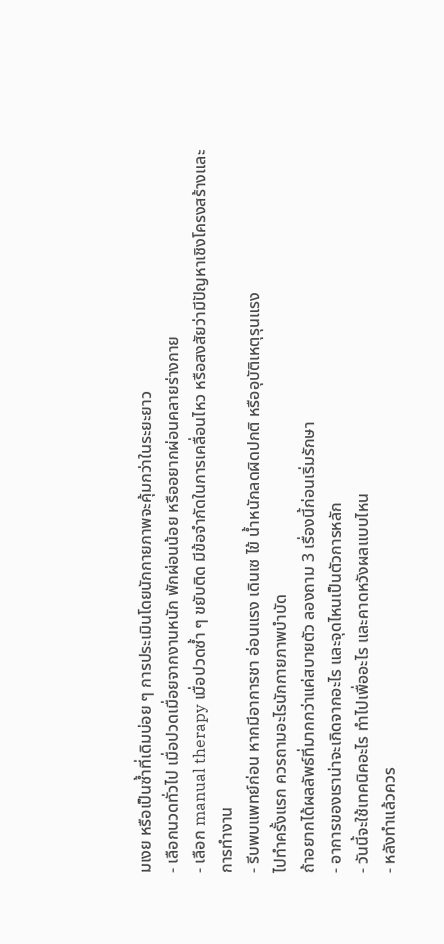มเงย หรือเป็นซ้ำที่เดิมบ่อย ๆ การประเมินโดยนักกายภาพจะคุ้มกว่าในระยะยาว
- เลือกนวดทั่วไป เมื่อปวดเมื่อยจากงานหนัก พักผ่อนน้อย หรืออยากผ่อนคลายร่างกาย
- เลือก manual therapy เมื่อปวดซ้ำ ๆ ขยับติด มีข้อจำกัดในการเคลื่อนไหว หรือสงสัยว่ามีปัญหาเชิงโครงสร้างและการทำงาน
- รีบพบแพทย์ก่อน หากมีอาการชา อ่อนแรง เดินเซ ไข้ น้ำหนักลดผิดปกติ หรืออุบัติเหตุรุนแรง
ไปทำครั้งแรก ควรถามอะไรนักกายภาพบำบัด
ถ้าอยากได้ผลลัพธ์ที่มากกว่าแค่สบายตัว ลองถาม 3 เรื่องนี้ก่อนเริ่มรักษา
- อาการของเราน่าจะเกิดจากอะไร และจุดไหนเป็นตัวการหลัก
- วันนี้จะใช้เทคนิคอะไร ทำไปเพื่ออะไร และคาดหวังผลแบบไหน
- หลังทำแล้วควร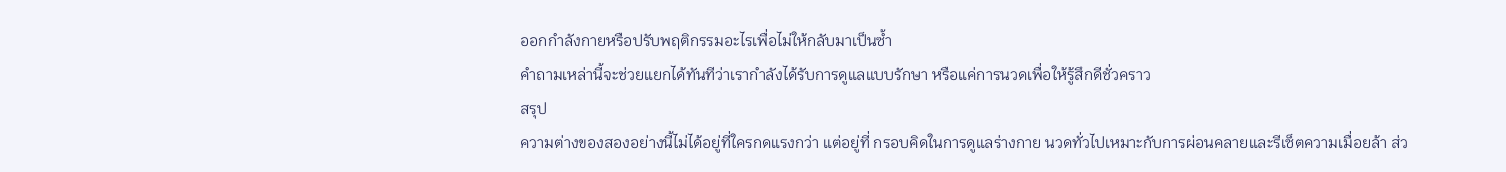ออกกำลังกายหรือปรับพฤติกรรมอะไรเพื่อไม่ให้กลับมาเป็นซ้ำ
คำถามเหล่านี้จะช่วยแยกได้ทันทีว่าเรากำลังได้รับการดูแลแบบรักษา หรือแค่การนวดเพื่อให้รู้สึกดีชั่วคราว
สรุป
ความต่างของสองอย่างนี้ไม่ได้อยู่ที่ใครกดแรงกว่า แต่อยู่ที่ กรอบคิดในการดูแลร่างกาย นวดทั่วไปเหมาะกับการผ่อนคลายและรีเซ็ตความเมื่อยล้า ส่ว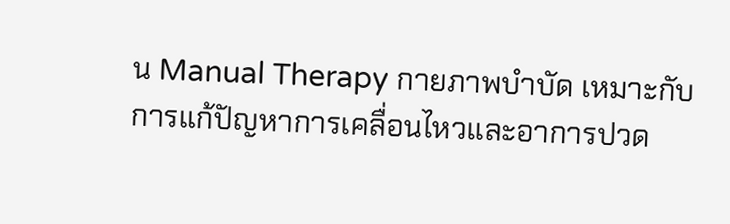น Manual Therapy กายภาพบำบัด เหมาะกับการแก้ปัญหาการเคลื่อนไหวและอาการปวด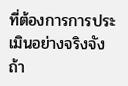ที่ต้องการการประเมินอย่างจริงจัง ถ้า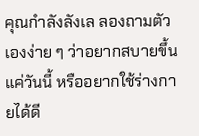คุณกำลังลังเล ลองถามตัวเองง่าย ๆ ว่าอยากสบายขึ้นแค่วันนี้ หรืออยากใช้ร่างกายได้ดี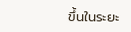ขึ้นในระยะ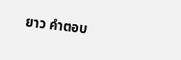ยาว คำตอบ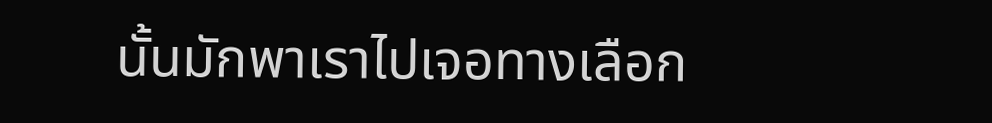นั้นมักพาเราไปเจอทางเลือก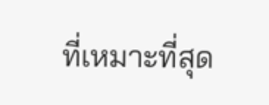ที่เหมาะที่สุด